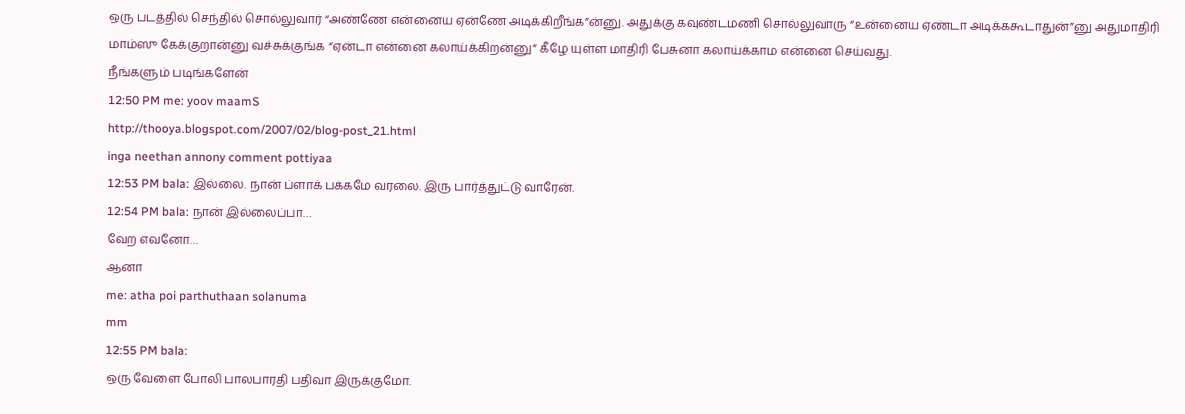ஒரு படத்தில் செந்தில் சொல்லுவார் “அண்ணே என்னைய ஏன்ணே அடிக்கிறீங்க”ன்னு. அதுக்கு கவுண்டமணி சொல்லுவாரு “உன்னைய ஏண்டா அடிக்ககூடாதுன்”னு அதுமாதிரி மாம்ஸு கேக்குறான்னு வச்சுக்குங்க “ஏன்டா என்னை கலாய்க்கிறன்னு” கீழே யுள்ள மாதிரி பேசுனா கலாய்க்காம என்னை செய்வது.
நீங்களும் படிங்களேன்
12:50 PM me: yoov maamS
http://thooya.blogspot.com/2007/02/blog-post_21.html
inga neethan annony comment pottiyaa
12:53 PM bala: இல்லை. நான் ப்ளாக் பக்கமே வரலை. இரு பார்த்துட்டு வாரேன்.
12:54 PM bala: நான் இல்லைப்பா…
வேற எவனோ…
ஆனா
me: atha poi parthuthaan solanuma
mm
12:55 PM bala:
ஒரு வேளை போலி பாலபாரதி பதிவா இருக்குமோ.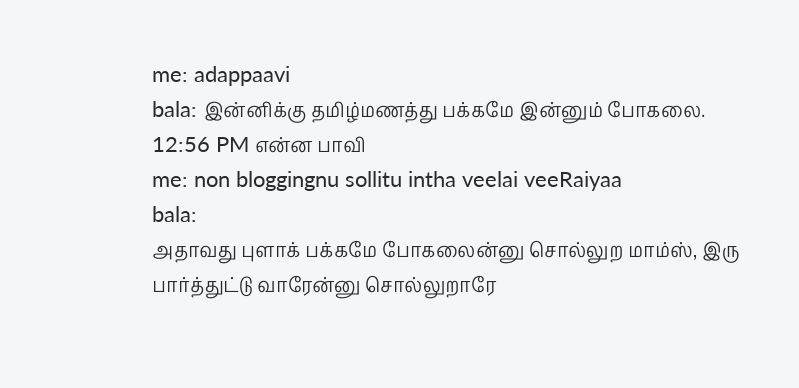me: adappaavi
bala: இன்னிக்கு தமிழ்மணத்து பக்கமே இன்னும் போகலை.
12:56 PM என்ன பாவி
me: non bloggingnu sollitu intha veelai veeRaiyaa
bala:
அதாவது புளாக் பக்கமே போகலைன்னு சொல்லுற மாம்ஸ், இரு பார்த்துட்டு வாரேன்னு சொல்லுறாரே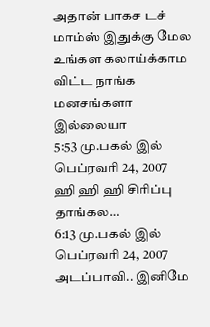அதான் பாகச டச்
மாம்ஸ் இதுக்கு மேல உங்கள கலாய்க்காம விட்ட நாங்க மனசங்களா இல்லையா
5:53 மு.பகல் இல் பெப்ரவரி 24, 2007
ஹி ஹி ஹி சிரிப்பு தாங்கல…
6:13 மு.பகல் இல் பெப்ரவரி 24, 2007
அடப்பாவி.. இனிமே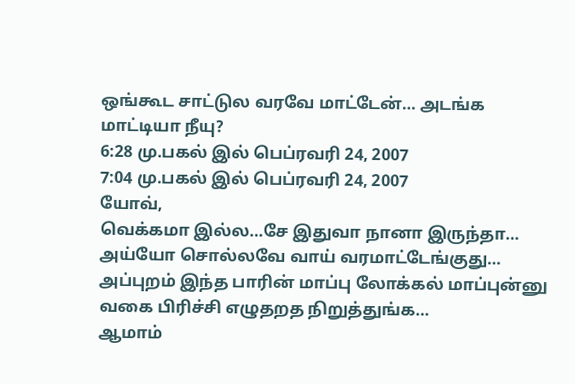ஒங்கூட சாட்டுல வரவே மாட்டேன்… அடங்க மாட்டியா நீயு?
6:28 மு.பகல் இல் பெப்ரவரி 24, 2007
7:04 மு.பகல் இல் பெப்ரவரி 24, 2007
யோவ்,
வெக்கமா இல்ல…சே இதுவா நானா இருந்தா…
அய்யோ சொல்லவே வாய் வரமாட்டேங்குது…
அப்புறம் இந்த பாரின் மாப்பு லோக்கல் மாப்புன்னு வகை பிரிச்சி எழுதறத நிறுத்துங்க…
ஆமாம்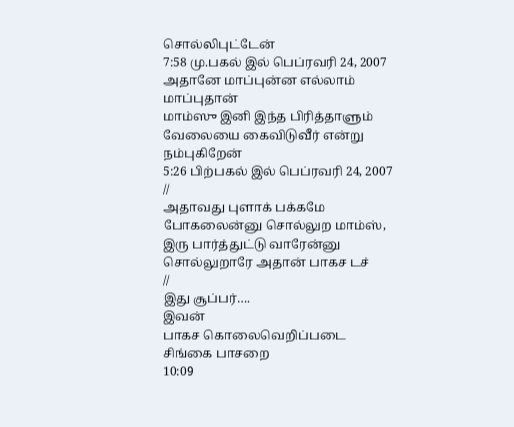சொல்லிபுட்டேன்
7:58 மு.பகல் இல் பெப்ரவரி 24, 2007
அதானே மாப்புன்ன எல்லாம் மாப்புதான்
மாம்ஸு இனி இந்த பிரித்தாளும் வேலையை கைவிடுவீர் என்று நம்புகிறேன்
5:26 பிற்பகல் இல் பெப்ரவரி 24, 2007
//
அதாவது புளாக் பக்கமே போகலைன்னு சொல்லுற மாம்ஸ், இரு பார்த்துட்டு வாரேன்னு சொல்லுறாரே அதான் பாகச டச்
//
இது சூப்பர்….
இவன்
பாகச கொலைவெறிப்படை
சிங்கை பாசறை
10:09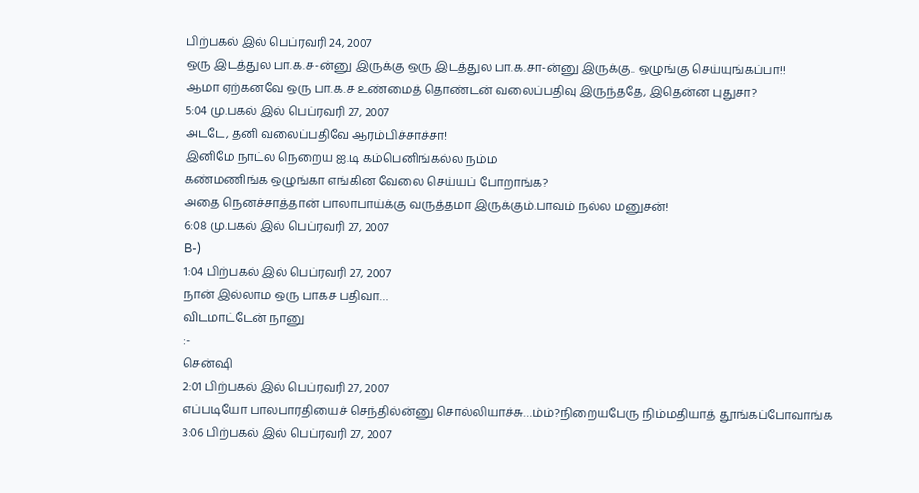பிற்பகல் இல் பெப்ரவரி 24, 2007
ஒரு இடத்துல பா.க.ச-ன்னு இருக்கு ஒரு இடத்துல பா.க.சா-ன்னு இருக்கு.. ஒழுங்கு செய்யுங்கப்பா!!
ஆமா ஏற்கனவே ஒரு பா.க.ச உண்மைத் தொண்டன் வலைப்பதிவு இருந்ததே, இதென்ன புதுசா?
5:04 மு.பகல் இல் பெப்ரவரி 27, 2007
அடடே, தனி வலைப்பதிவே ஆரம்பிச்சாச்சா!
இனிமே நாட்ல நெறைய ஐ.டி கம்பெனிங்கல்ல நம்ம
கண்மணிங்க ஒழுங்கா எங்கின வேலை செய்யப் போறாங்க?
அதை நெனச்சாத்தான் பாலாபாய்க்கு வருத்தமா இருக்கும்.பாவம் நல்ல மனுசன்!
6:08 மு.பகல் இல் பெப்ரவரி 27, 2007
B-)
1:04 பிற்பகல் இல் பெப்ரவரி 27, 2007
நான் இல்லாம ஒரு பாகச பதிவா…
விடமாட்டேன் நானு
:-
சென்ஷி
2:01 பிற்பகல் இல் பெப்ரவரி 27, 2007
எப்படியோ பாலபாரதியைச் செந்தில்ன்னு சொல்லியாச்சு…ம்ம்?நிறையபேரு நிம்மதியாத் தூங்கப்போவாங்க
3:06 பிற்பகல் இல் பெப்ரவரி 27, 2007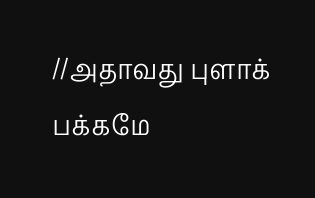//அதாவது புளாக் பக்கமே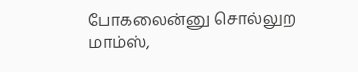போகலைன்னு சொல்லுற மாம்ஸ்,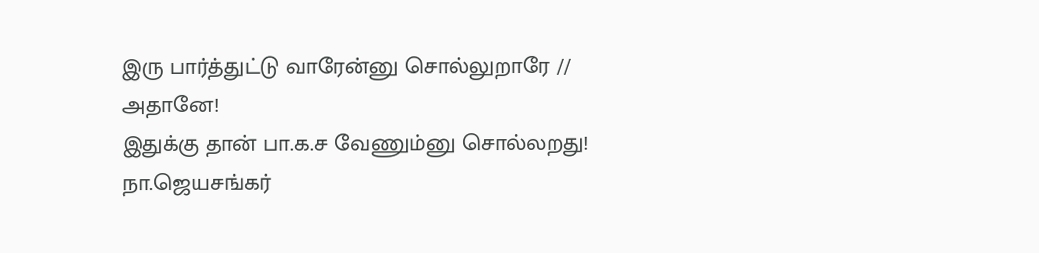இரு பார்த்துட்டு வாரேன்னு சொல்லுறாரே //
அதானே!
இதுக்கு தான் பா.க.ச வேணும்னு சொல்லறது!
நா.ஜெயசங்கர்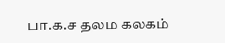பா.க.ச தலம கலகம்